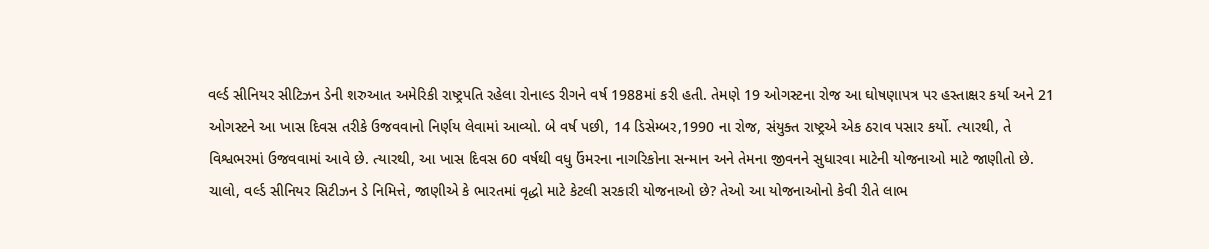વર્લ્ડ સીનિયર સીટિઝન ડેની શરુઆત અમેરિકી રાષ્ટ્રપતિ રહેલા રોનાલ્ડ રીગને વર્ષ 1988માં કરી હતી. તેમણે 19 ઓગસ્ટના રોજ આ ઘોષણાપત્ર પર હસ્તાક્ષર કર્યા અને 21 ઓગસ્ટને આ ખાસ દિવસ તરીકે ઉજવવાનો નિર્ણય લેવામાં આવ્યો. બે વર્ષ પછી, 14 ડિસેમ્બર,1990 ના રોજ, સંયુક્ત રાષ્ટ્રએ એક ઠરાવ પસાર કર્યો. ત્યારથી, તે વિશ્વભરમાં ઉજવવામાં આવે છે. ત્યારથી, આ ખાસ દિવસ 60 વર્ષથી વધુ ઉંમરના નાગરિકોના સન્માન અને તેમના જીવનને સુધારવા માટેની યોજનાઓ માટે જાણીતો છે.
ચાલો, વર્લ્ડ સીનિયર સિટીઝન ડે નિમિત્તે, જાણીએ કે ભારતમાં વૃદ્ધો માટે કેટલી સરકારી યોજનાઓ છે? તેઓ આ યોજનાઓનો કેવી રીતે લાભ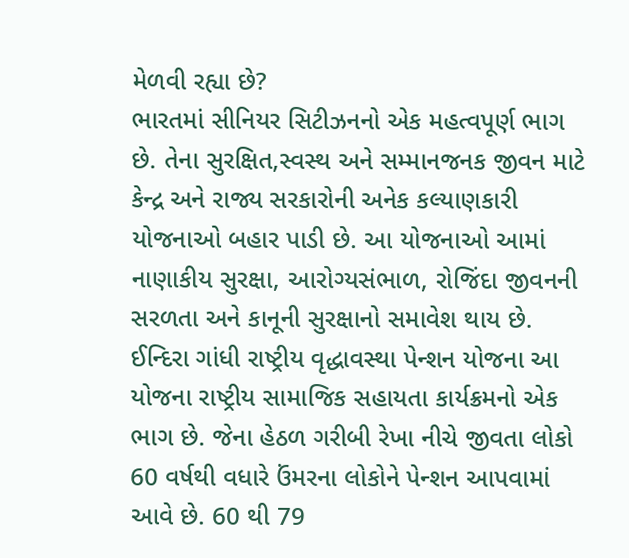મેળવી રહ્યા છે?
ભારતમાં સીનિયર સિટીઝનનો એક મહત્વપૂર્ણ ભાગ છે. તેના સુરક્ષિત,સ્વસ્થ અને સમ્માનજનક જીવન માટે કેન્દ્ર અને રાજ્ય સરકારોની અનેક કલ્યાણકારી યોજનાઓ બહાર પાડી છે. આ યોજનાઓ આમાં નાણાકીય સુરક્ષા, આરોગ્યસંભાળ, રોજિંદા જીવનની સરળતા અને કાનૂની સુરક્ષાનો સમાવેશ થાય છે.
ઈન્દિરા ગાંધી રાષ્ટ્રીય વૃદ્ધાવસ્થા પેન્શન યોજના આ યોજના રાષ્ટ્રીય સામાજિક સહાયતા કાર્યક્રમનો એક ભાગ છે. જેના હેઠળ ગરીબી રેખા નીચે જીવતા લોકો 60 વર્ષથી વધારે ઉંમરના લોકોને પેન્શન આપવામાં આવે છે. 60 થી 79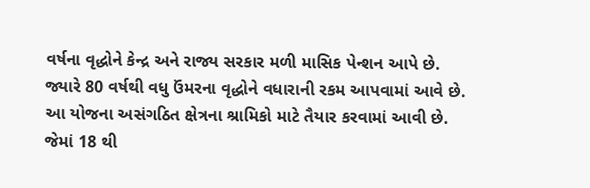વર્ષના વૃદ્ધોને કેન્દ્ર અને રાજ્ય સરકાર મળી માસિક પેન્શન આપે છે. જ્યારે 80 વર્ષથી વધુ ઉંમરના વૃદ્ધોને વધારાની રકમ આપવામાં આવે છે.
આ યોજના અસંગઠિત ક્ષેત્રના શ્રામિકો માટે તૈયાર કરવામાં આવી છે. જેમાં 18 થી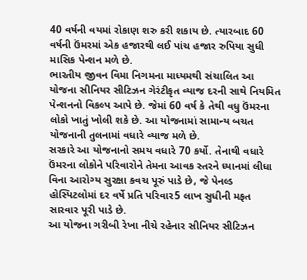40 વર્ષની વયમાં રોકાણ શરુ કરી શકાય છે. ત્યારબાદ 60 વર્ષની ઉંમરમાં એક હજારથી લઈ પાંચ હજાર રુપિયા સુધી માસિક પેન્શન મળે છે.
ભારતીય જીવન વિમા નિગમના માધ્યમથી સંચાલિત આ યોજના સીનિયર સીટિઝન ગેરંટીકૃત વ્યાજ દરની સાથે નિયમિત પેન્શનનો વિકલ્પ આપે છે. જેમાં 60 વર્ષ કે તેથી વધુ ઉંમરના લોકો ખાતું ખોલી શકે છે. આ યોજનામાં સામાન્ય બચત યોજનાની તુલનામાં વધારે વ્યાજ મળે છે.
સરકારે આ યોજનાનો સમય વધારે 70 કર્યો. તેનાથી વધારે ઉંમરના લોકોને પરિવારોને તેમના આવક સ્તરને ધ્યાનમાં લીધા વિના આરોગ્ય સુરક્ષા કવચ પૂરું પાડે છે, જે પેનલ્ડ હોસ્પિટલોમાં દર વર્ષે પ્રતિ પરિવાર5 લાખ સુધીની મફત સારવાર પૂરી પાડે છે.
આ યોજના ગરીબી રેખા નીચે રહેનાર સીનિયર સીટિઝન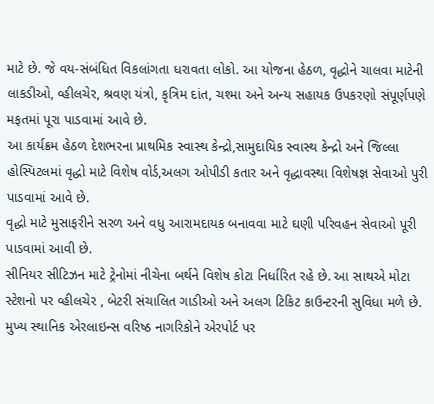માટે છે. જે વય-સંબંધિત વિકલાંગતા ધરાવતા લોકો. આ યોજના હેઠળ, વૃદ્ધોને ચાલવા માટેની લાકડીઓ, વ્હીલચેર, શ્રવણ યંત્રો, કૃત્રિમ દાંત, ચશ્મા અને અન્ય સહાયક ઉપકરણો સંપૂર્ણપણે મફતમાં પૂરા પાડવામાં આવે છે.
આ કાર્યક્રમ હેઠળ દેશભરના પ્રાથમિક સ્વાસ્થ કેન્દ્રો,સામુદાયિક સ્વાસ્થ કેન્દ્રો અને જિલ્લા હોસ્પિટલમાં વૃદ્ધો માટે વિશેષ વોર્ડ,અલગ ઓપીડી કતાર અને વૃદ્ધાવસ્થા વિશેષજ્ઞ સેવાઓ પુરી પાડવામાં આવે છે.
વૃદ્ધો માટે મુસાફરીને સરળ અને વધુ આરામદાયક બનાવવા માટે ઘણી પરિવહન સેવાઓ પૂરી પાડવામાં આવી છે.
સીનિયર સીટિઝન માટે ટ્રેનોમાં નીચેના બર્થને વિશેષ કોટા નિર્ધારિત રહે છે. આ સાથએ મોટા સ્ટેશનો પર વ્હીલચેર , બેટરી સંચાલિત ગાડીઓ અને અલગ ટિકિટ કાઉન્ટરની સુવિધા મળે છે.
મુખ્ય સ્થાનિક એરલાઇન્સ વરિષ્ઠ નાગરિકોને એરપોર્ટ પર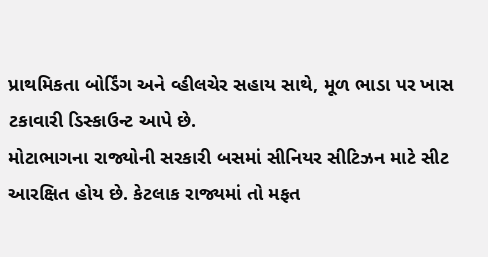પ્રાથમિકતા બોર્ડિંગ અને વ્હીલચેર સહાય સાથે, મૂળ ભાડા પર ખાસ ટકાવારી ડિસ્કાઉન્ટ આપે છે.
મોટાભાગના રાજ્યોની સરકારી બસમાં સીનિયર સીટિઝન માટે સીટ આરક્ષિત હોય છે. કેટલાક રાજ્યમાં તો મફત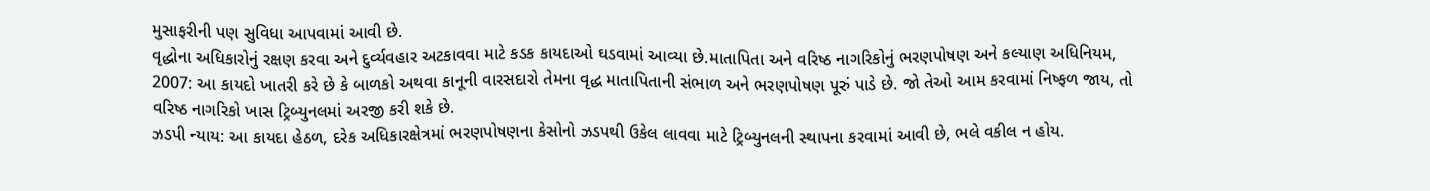મુસાફરીની પણ સુવિધા આપવામાં આવી છે.
વૃદ્ધોના અધિકારોનું રક્ષણ કરવા અને દુર્વ્યવહાર અટકાવવા માટે કડક કાયદાઓ ઘડવામાં આવ્યા છે.માતાપિતા અને વરિષ્ઠ નાગરિકોનું ભરણપોષણ અને કલ્યાણ અધિનિયમ, 2007: આ કાયદો ખાતરી કરે છે કે બાળકો અથવા કાનૂની વારસદારો તેમના વૃદ્ધ માતાપિતાની સંભાળ અને ભરણપોષણ પૂરું પાડે છે. જો તેઓ આમ કરવામાં નિષ્ફળ જાય, તો વરિષ્ઠ નાગરિકો ખાસ ટ્રિબ્યુનલમાં અરજી કરી શકે છે.
ઝડપી ન્યાય: આ કાયદા હેઠળ, દરેક અધિકારક્ષેત્રમાં ભરણપોષણના કેસોનો ઝડપથી ઉકેલ લાવવા માટે ટ્રિબ્યુનલની સ્થાપના કરવામાં આવી છે, ભલે વકીલ ન હોય.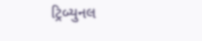ટ્રિબ્યુનલ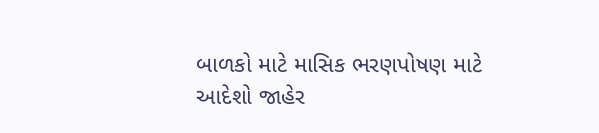બાળકો માટે માસિક ભરણપોષણ માટે આદેશો જાહેર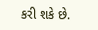કરી શકે છે.